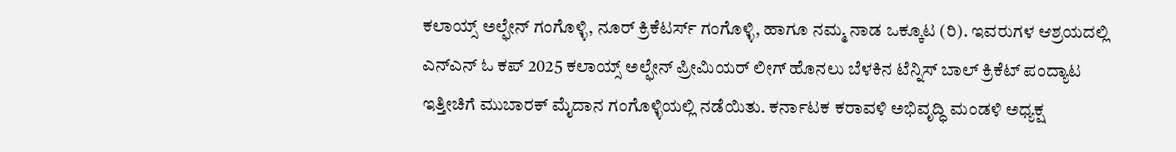ಕಲಾಯ್ಸ್ ಅಲ್ಫೇನ್ ಗಂಗೊಳ್ಳಿ, ನೂರ್ ಕ್ರಿಕೆಟರ್ಸ್ ಗಂಗೊಳ್ಳಿ, ಹಾಗೂ ನಮ್ಮ ನಾಡ ಒಕ್ಕೂಟ (ರಿ). ಇವರುಗಳ ಆಶ್ರಯದಲ್ಲಿ ಎನ್ಎನ್ ಓ ಕಪ್ 2025 ಕಲಾಯ್ಸ್ ಅಲ್ಫೇನ್ ಪ್ರೀಮಿಯರ್ ಲೀಗ್ ಹೊನಲು ಬೆಳಕಿನ ಟೆನ್ನಿಸ್ ಬಾಲ್ ಕ್ರಿಕೆಟ್ ಪಂದ್ಯಾಟ ಇತ್ತೀಚಿಗೆ ಮುಬಾರಕ್ ಮೈದಾನ ಗಂಗೊಳ್ಳಿಯಲ್ಲಿ ನಡೆಯಿತು. ಕರ್ನಾಟಕ ಕರಾವಳಿ ಅಭಿವೃದ್ಧಿ ಮಂಡಳಿ ಅಧ್ಯಕ್ಷ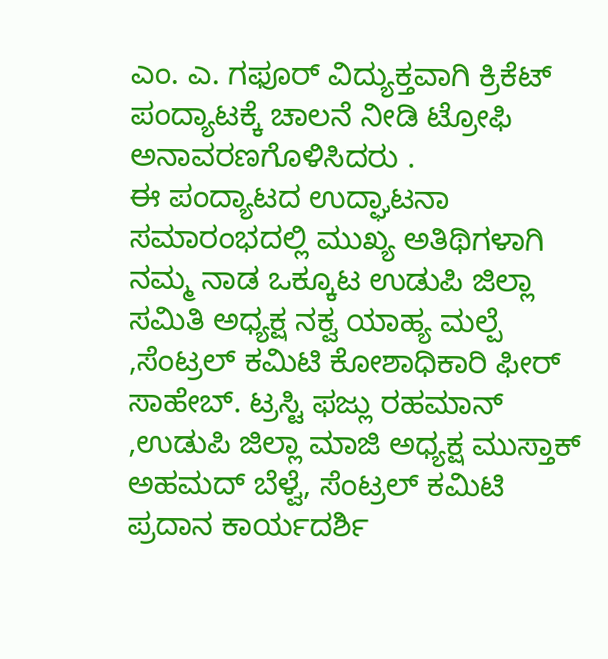ಎಂ. ಎ. ಗಫೂರ್ ವಿದ್ಯುಕ್ತವಾಗಿ ಕ್ರಿಕೆಟ್ ಪಂದ್ಯಾಟಕ್ಕೆ ಚಾಲನೆ ನೀಡಿ ಟ್ರೋಫಿ ಅನಾವರಣಗೊಳಿಸಿದರು .
ಈ ಪಂದ್ಯಾಟದ ಉದ್ಘಾಟನಾ ಸಮಾರಂಭದಲ್ಲಿ ಮುಖ್ಯ ಅತಿಥಿಗಳಾಗಿ ನಮ್ಮ ನಾಡ ಒಕ್ಕೂಟ ಉಡುಪಿ ಜಿಲ್ಲಾ ಸಮಿತಿ ಅಧ್ಯಕ್ಷ ನಕ್ವ ಯಾಹ್ಯ ಮಲ್ಪೆ ,ಸೆಂಟ್ರಲ್ ಕಮಿಟಿ ಕೋಶಾಧಿಕಾರಿ ಫೀರ್ ಸಾಹೇಬ್. ಟ್ರಸ್ಟಿ ಫಜ್ಲು ರಹಮಾನ್ ,ಉಡುಪಿ ಜಿಲ್ಲಾ ಮಾಜಿ ಅಧ್ಯಕ್ಷ ಮುಸ್ತಾಕ್ ಅಹಮದ್ ಬೆಳ್ವೆ, ಸೆಂಟ್ರಲ್ ಕಮಿಟಿ ಪ್ರದಾನ ಕಾರ್ಯದರ್ಶಿ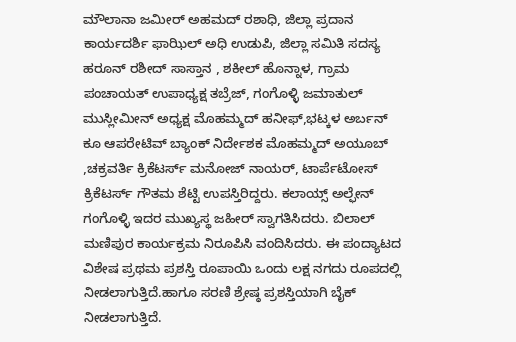ಮೌಲಾನಾ ಜಮೀರ್ ಅಹಮದ್ ರಶಾಧಿ, ಜಿಲ್ಲಾ ಪ್ರದಾನ ಕಾರ್ಯದರ್ಶಿ ಫಾಝಿಲ್ ಅಧಿ ಉಡುಪಿ, ಜಿಲ್ಲಾ ಸಮಿತಿ ಸದಸ್ಯ ಹರೂನ್ ರಶೀದ್ ಸಾಸ್ತಾನ , ಶಕೀಲ್ ಹೊನ್ನಾಳ, ಗ್ರಾಮ ಪಂಚಾಯತ್ ಉಪಾಧ್ಯಕ್ಷ ತಬ್ರೆಜ್, ಗಂಗೊಳ್ಳಿ ಜಮಾತುಲ್ ಮುಸ್ಲೀಮೀನ್ ಅಧ್ಯಕ್ಷ ಮೊಹಮ್ಮದ್ ಹನೀಫ್,ಭಟ್ಕಳ ಅರ್ಬನ್ ಕೂ ಆಪರೇಟಿವ್ ಬ್ಯಾಂಕ್ ನಿರ್ದೇಶಕ ಮೊಹಮ್ಮದ್ ಅಯೂಬ್ ,ಚಕ್ರವರ್ತಿ ಕ್ರಿಕೆಟರ್ಸ್ ಮನೋಜ್ ನಾಯರ್, ಟಾರ್ಪೆಟೋಸ್ ಕ್ರಿಕೆಟರ್ಸ್ ಗೌತಮ ಶೆಟ್ಟಿ ಉಪಸ್ತಿರಿದ್ದರು. ಕಲಾಯ್ಸ್ ಅಲ್ಫೇನ್ ಗಂಗೊಳ್ಳಿ ಇದರ ಮುಖ್ಯಸ್ಥ ಜಹೀರ್ ಸ್ವಾಗತಿಸಿದರು. ಬಿಲಾಲ್ ಮಣಿಪುರ ಕಾರ್ಯಕ್ರಮ ನಿರೂಪಿಸಿ ವಂದಿಸಿದರು. ಈ ಪಂದ್ಯಾಟದ ವಿಶೇಷ ಪ್ರಥಮ ಪ್ರಶಸ್ತಿ ರೂಪಾಯಿ ಒಂದು ಲಕ್ಷ ನಗದು ರೂಪದಲ್ಲಿ ನೀಡಲಾಗುತ್ತಿದೆ.ಹಾಗೂ ಸರಣಿ ಶ್ರೇಷ್ಠ ಪ್ರಶಸ್ತಿಯಾಗಿ ಬೈಕ್ ನೀಡಲಾಗುತ್ತಿದೆ.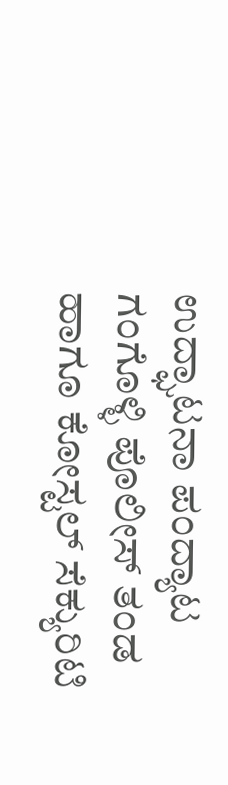ಉದ್ಘಾಟನಾ ಪಂದ್ಯಾಟ ಗಂಗೊಳ್ಳಿ ಪೊಲೀಸ್ ತಂಡ ಹಾಗೂ ಕೋಸ್ಟಲ್ ಸೆಕ್ಯುರಿಟಿ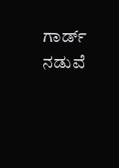ಗಾರ್ಡ್ ನಡುವೆ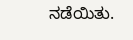ನಡೆಯಿತು.